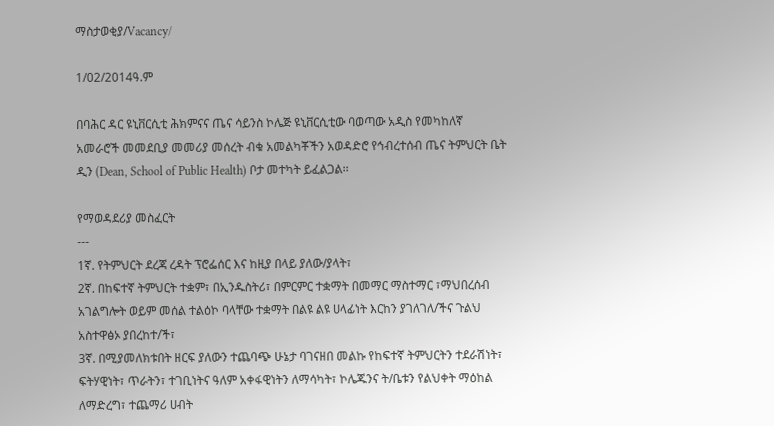ማስታወቂያ/Vacancy/

1/02/2014ዓ.ም

በባሕር ዳር ዩኒቨርሲቲ ሕክምናና ጤና ሳይንስ ኮሌጅ ዩኒቨርሲቲው ባወጣው አዲስ የመካከለኛ አመራሮች መመደቢያ መመሪያ መሰረት ብቁ አመልካቾችን አወዳድሮ የኅብረተሰብ ጤና ትምህርት ቤት ዲን (Dean, School of Public Health) ቦታ መተካት ይፈልጋል፡፡

የማወዳደሪያ መስፈርት
---
1ኛ. የትምህርት ደረጃ ረዳት ፕሮፌሰር እና ከዚያ በላይ ያለው/ያላት፣
2ኛ. በከፍተኛ ትምህርት ተቋም፣ በኢንዱስትሪ፣ በምርምር ተቋማት በመማር ማስተማር ፣ማህበረሰብ አገልግሎት ወይም መሰል ተልዕኮ ባላቸው ተቋማት በልዩ ልዩ ሀላፊነት እርከን ያገለገለ/ችና ጉልህ አስተዋፅኦ ያበረከተ/ች፣
3ኛ. በሚያመለክቱበት ዘርፍ ያለውን ተጨባጭ ሁኔታ ባገናዘበ መልኩ የከፍተኛ ትምህርትን ተደራሽነት፣ ፍትሃዊነት፣ ጥራትን፣ ተገቢነትና ዓለም አቀፋዊነትን ለማሳካት፣ ኮሌጁንና ት/ቤቱን የልህቀት ማዕከል ለማድረግ፣ ተጨማሪ ሀብት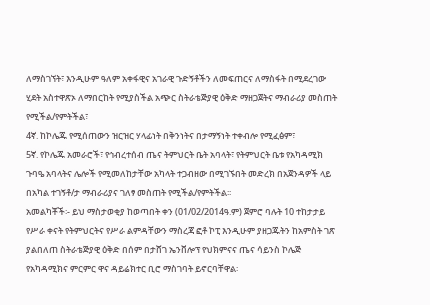ለማስገኘት፣ እንዲሁም ዓለም አቀፋዊና አገራዊ ጉድኝቶችን ለመፍጠርና ለማስፋት በሚደረገው ሂደት አስተዋጽኦ ለማበርከት የሚያስችል አጭር ስትራቴጅያዊ ዕቅድ ማዘጋጀትና ማብራሪያ መስጠት የሚችል/የምትችል፣
4ኛ. ከኮሌጁ የሚሰጠውን ዝርዝር ሃላፊነት በቅንነትና በታማኝነት ተቀብሎ የሚፈፅም፣
5ኛ. የኮሌጁ አመራሮች፣ የኅብረተሰብ ጤና ትምህርት ቤት አባላት፣ የትምህርት ቤቱ የአካዳሚክ ጉባዔ አባላትና ሌሎች የሚመለከታቸው አካላት ተጋብዘው በሚገኙበት መድረክ በአጀንዳዎች ላይ በአካል ተገኝቶ/ታ ማብራሪያና ገለፃ መስጠት የሚችል/የምትችል፡፡
አመልካቾች፡- ይህ ማስታወቂያ ከወጣበት ቀን (01/02/2014ዓ.ም) ጀምሮ ባሉት 10 ተከታታይ የሥራ ቀናት የትምህርትና የሥራ ልምዳቸውን ማስረጃ ፎቶ ኮፒ እንዲሁም ያዘጋጁትን ከአምስት ገጽ ያልበለጠ ስትራቴጅያዊ ዕቅድ በሰም በታሸገ ኤንቨሎፕ የህክምናና ጤና ሳይንስ ኮሌጅ የአካዳሚክና ምርምር ዋና ዳይሬክተር ቢሮ ማስገባት ይኖርባቸዋል፡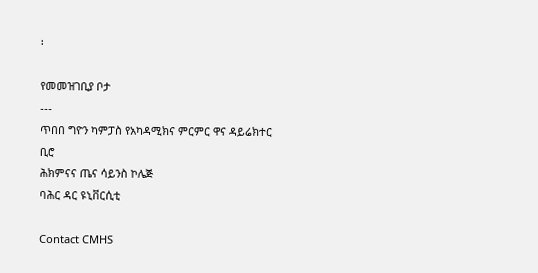፡

የመመዝገቢያ ቦታ
---
ጥበበ ግዮን ካምፓስ የአካዳሚክና ምርምር ዋና ዳይሬክተር ቢሮ
ሕክምናና ጤና ሳይንስ ኮሌጅ
ባሕር ዳር ዩኒቨርሲቲ

Contact CMHS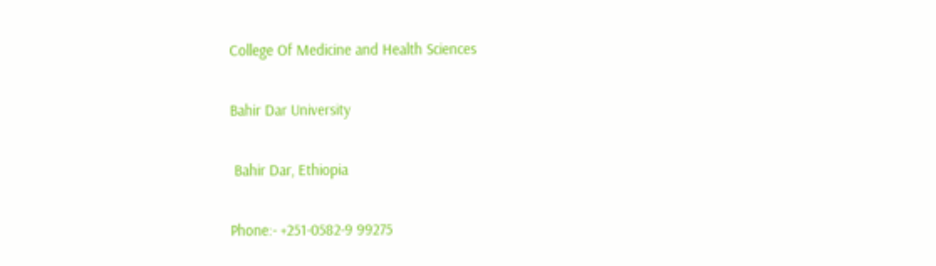College Of Medicine and Health Sciences

Bahir Dar University

 Bahir Dar, Ethiopia

Phone:- +251-0582-9 99275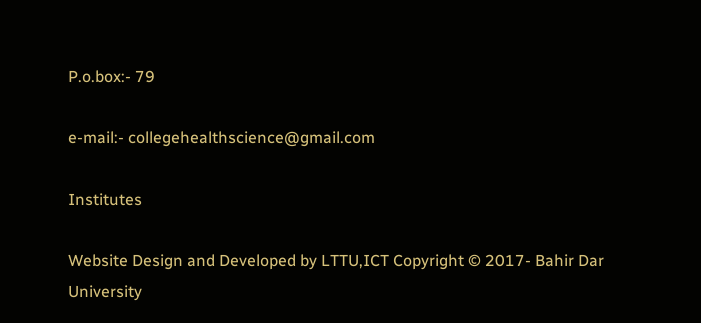P.o.box:- 79

e-mail:- collegehealthscience@gmail.com

Institutes

Website Design and Developed by LTTU,ICT Copyright © 2017- Bahir Dar University